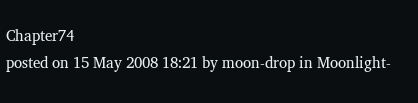Chapter74
posted on 15 May 2008 18:21 by moon-drop in Moonlight-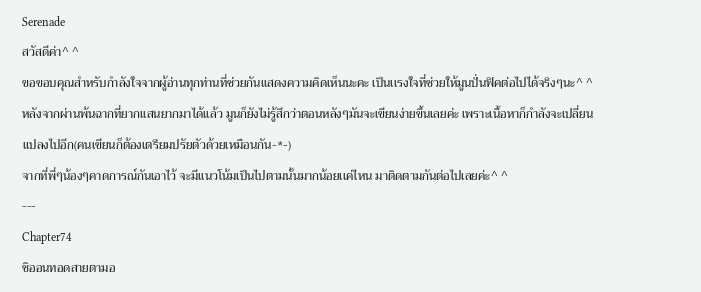Serenade
สวัสดีค่า^ ^
ขอขอบคุณสำหรับกำลังใจจากผู้อ่านทุกท่านที่ช่วยกันเเสดงความคิดเห็นนะคะ เป็นเเรงใจที่ช่วยให้มูนปั่นฟิคต่อไปได้จริงๆนะ^ ^
หลังจากผ่านพ้นฉากที่ยากเเสนยากมาได้เเล้ว มูนก็ยังไม่รู้สึกว่าตอนหลังๆมันจะเขียนง่ายขึ้นเลยค่ะ เพราะเนื้อหาก็กำลังจะเปลี่ยนแปลงไปอีก(คนเขียนก็ต้องเตรียมปรัยตัวด้วยเหมือนกัน-*-)
จากที่พี่ๆน้องๆคาดการณ์กันเอาไว้ จะมีเเนวโน้มเป็นไปตามนั้นมากน้อยเเค่ไหน มาติดตามกันต่อไปเลยค่ะ^ ^
---
Chapter74
ชิออนทอดสายตามอ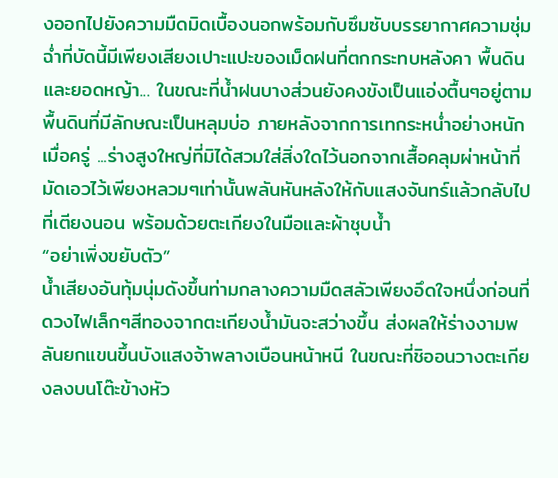งออกไปยังความมืดมิดเบื้องนอกพร้อมกับซึมซับบรรยากาศความชุ่มฉ่ำที่บัดนี้มีเพียงเสียงเปาะแปะของเม็ดฝนที่ตกกระทบหลังคา พื้นดินและยอดหญ้า... ในขณะที่น้ำฝนบางส่วนยังคงขังเป็นแอ่งตื้นๆอยู่ตามพื้นดินที่มีลักษณะเป็นหลุมบ่อ ภายหลังจากการเทกระหน่ำอย่างหนักเมื่อครู่ ...ร่างสูงใหญ่ที่มิได้สวมใส่สิ่งใดไว้นอกจากเสื้อคลุมผ่าหน้าที่มัดเอวไว้เพียงหลวมๆเท่านั้นพลันหันหลังให้กับแสงจันทร์แล้วกลับไปที่เตียงนอน พร้อมด้วยตะเกียงในมือและผ้าชุบน้ำ
“อย่าเพิ่งขยับตัว”
น้ำเสียงอันทุ้มนุ่มดังขึ้นท่ามกลางความมืดสลัวเพียงอึดใจหนึ่งก่อนที่ดวงไฟเล็กๆสีทองจากตะเกียงน้ำมันจะสว่างขึ้น ส่งผลให้ร่างงามพลันยกแขนขึ้นบังแสงจ้าพลางเบือนหน้าหนี ในขณะที่ชิออนวางตะเกียงลงบนโต๊ะข้างหัว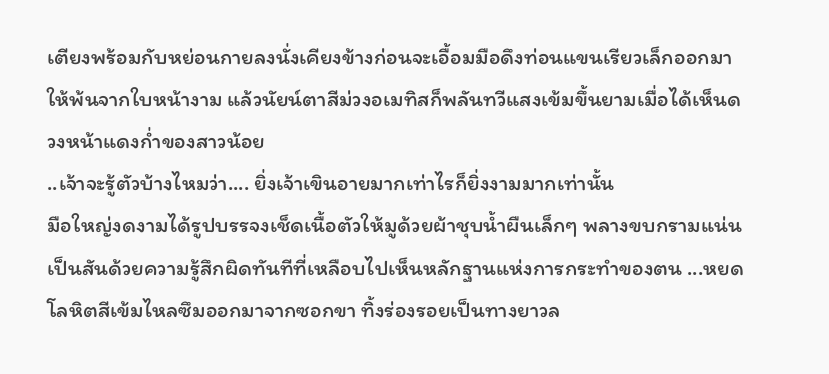เตียงพร้อมกับหย่อนกายลงนั่งเคียงข้างก่อนจะเอื้อมมือดึงท่อนแขนเรียวเล็กออกมาให้พ้นจากใบหน้างาม แล้วนัยน์ตาสีม่วงอเมทิสก็พลันทวีแสงเข้มขึ้นยามเมื่อได้เห็นดวงหน้าแดงก่ำของสาวน้อย
..เจ้าจะรู้ตัวบ้างไหมว่า.... ยิ่งเจ้าเขินอายมากเท่าไรก็ยิ่งงามมากเท่านั้น
มือใหญ่งดงามได้รูปบรรจงเช็ดเนื้อตัวให้มูด้วยผ้าชุบน้ำผืนเล็กๆ พลางขบกรามแน่นเป็นสันด้วยความรู้สึกผิดทันทีที่เหลือบไปเห็นหลักฐานแห่งการกระทำของตน ...หยดโลหิตสีเข้มไหลซึมออกมาจากซอกขา ทิ้งร่องรอยเป็นทางยาวล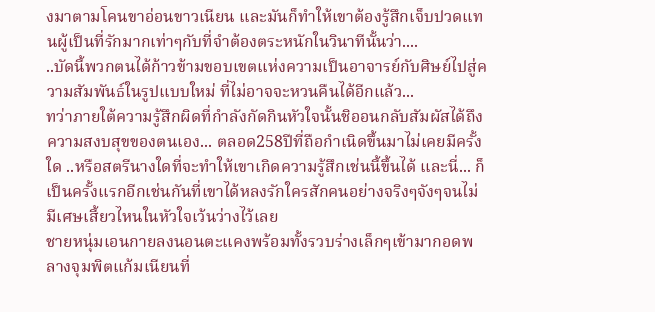งมาตามโคนขาอ่อนขาวเนียน และมันก็ทำให้เขาต้องรู้สึกเจ็บปวดแทนผู้เป็นที่รักมากเท่าๆกับที่จำต้องตระหนักในวินาทีนั้นว่า....
..บัดนี้พวกตนได้ก้าวข้ามขอบเขตแห่งความเป็นอาจารย์กับศิษย์ไปสู่ความสัมพันธ์ในรูปแบบใหม่ ที่ไม่อาจจะหวนคืนได้อีกแล้ว...
ทว่าภายใต้ความรู้สึกผิดที่กำลังกัดกินหัวใจนั้นชิออนกลับสัมผัสได้ถึงความสงบสุขของตนเอง... ตลอด258ปีที่ถือกำเนิดขึ้นมาไม่เคยมีครั้งใด ..หรือสตรีนางใดที่จะทำให้เขาเกิดความรู้สึกเช่นนี้ขึ้นได้ และนี่... ก็เป็นครั้งแรกอีกเช่นกันที่เขาได้หลงรักใครสักคนอย่างจริงๆจังๆจนไม่มีเศษเสี้ยวไหนในหัวใจเว้นว่างไว้เลย
ชายหนุ่มเอนกายลงนอนตะแคงพร้อมทั้งรวบร่างเล็กๆเข้ามากอดพลางจุมพิตแก้มเนียนที่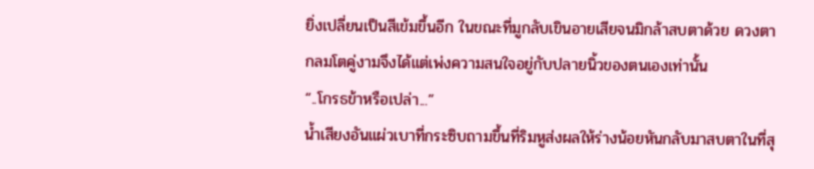ยิ่งเปลี่ยนเป็นสีเข้มขึ้นอีก ในขณะที่มูกลับเขินอายเสียจนมิกล้าสบตาด้วย ดวงตากลมโตคู่งามจึงได้แต่เพ่งความสนใจอยู่กับปลายนิ้วของตนเองเท่านั้น
“..โกรธข้าหรือเปล่า...”
น้ำเสียงอันแผ่วเบาที่กระซิบถามขึ้นที่ริมหูส่งผลให้ร่างน้อยหันกลับมาสบตาในที่สุ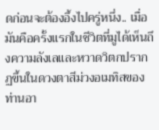ดก่อนจะต้องอึ้งไปครู่หนึ่ง.. เมื่อมันคือครั้งแรกในชีวิตที่มูได้เห็นถึงความลังเลและหวาดวิตกปรากฏขึ้นในดวงตาสีม่วงอเมทิสของท่านอา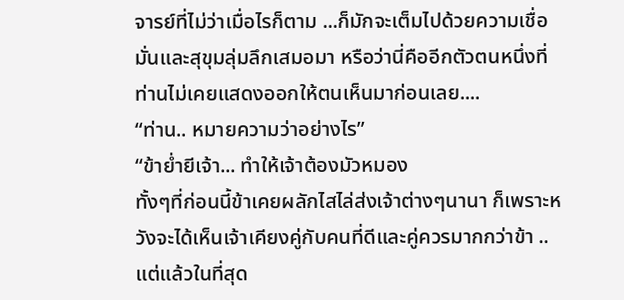จารย์ที่ไม่ว่าเมื่อไรก็ตาม ...ก็มักจะเต็มไปด้วยความเชื่อมั่นและสุขุมลุ่มลึกเสมอมา หรือว่านี่คืออีกตัวตนหนึ่งที่ท่านไม่เคยแสดงออกให้ตนเห็นมาก่อนเลย....
“ท่าน.. หมายความว่าอย่างไร”
“ข้าย่ำยีเจ้า... ทำให้เจ้าต้องมัวหมอง
ทั้งๆที่ก่อนนี้ข้าเคยผลักไสไล่ส่งเจ้าต่างๆนานา ก็เพราะหวังจะได้เห็นเจ้าเคียงคู่กับคนที่ดีและคู่ควรมากกว่าข้า ..แต่แล้วในที่สุด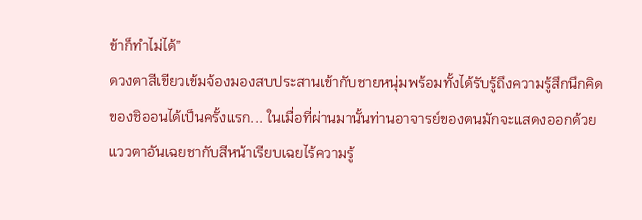ข้าก็ทำไม่ได้”
ดวงตาสีเขียวเข้มจ้องมองสบประสานเข้ากับชายหนุ่มพร้อมทั้งได้รับรู้ถึงความรู้สึกนึกคิดของชิออนได้เป็นครั้งแรก... ในเมื่อที่ผ่านมานั้นท่านอาจารย์ของตนมักจะแสดงออกด้วยแววตาอันเฉยชากับสีหน้าเรียบเฉยไร้ความรู้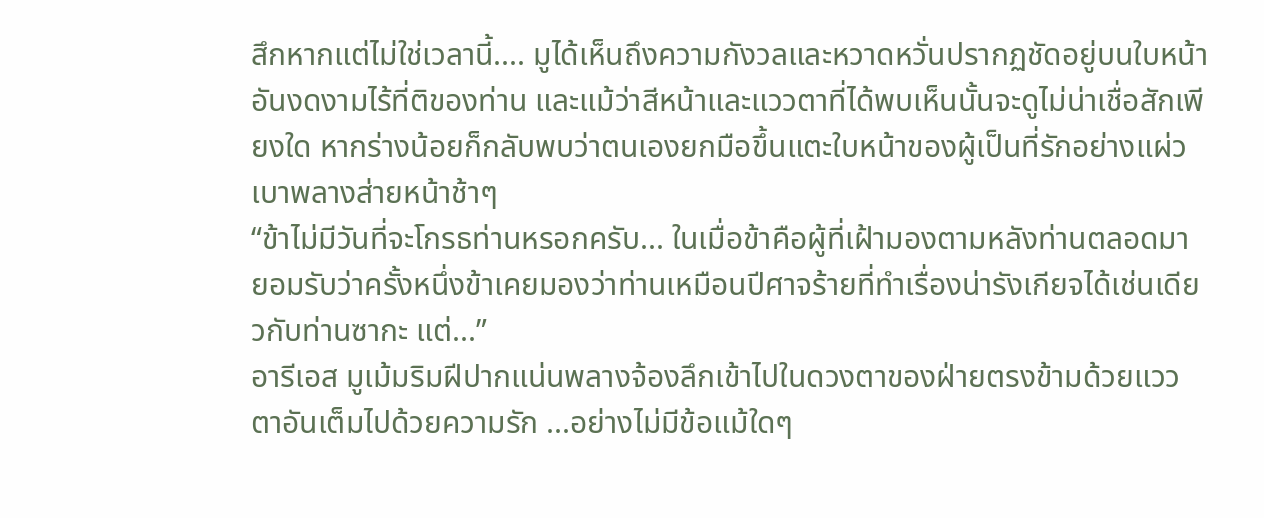สึกหากแต่ไม่ใช่เวลานี้.... มูได้เห็นถึงความกังวลและหวาดหวั่นปรากฏชัดอยู่บนใบหน้าอันงดงามไร้ที่ติของท่าน และแม้ว่าสีหน้าและแววตาที่ได้พบเห็นนั้นจะดูไม่น่าเชื่อสักเพียงใด หากร่างน้อยก็กลับพบว่าตนเองยกมือขึ้นแตะใบหน้าของผู้เป็นที่รักอย่างแผ่วเบาพลางส่ายหน้าช้าๆ
“ข้าไม่มีวันที่จะโกรธท่านหรอกครับ... ในเมื่อข้าคือผู้ที่เฝ้ามองตามหลังท่านตลอดมา
ยอมรับว่าครั้งหนึ่งข้าเคยมองว่าท่านเหมือนปีศาจร้ายที่ทำเรื่องน่ารังเกียจได้เช่นเดียวกับท่านซากะ แต่...”
อารีเอส มูเม้มริมฝีปากแน่นพลางจ้องลึกเข้าไปในดวงตาของฝ่ายตรงข้ามด้วยแววตาอันเต็มไปด้วยความรัก ...อย่างไม่มีข้อแม้ใดๆ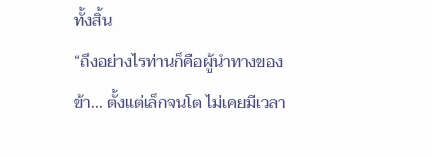ทั้งสิ้น
“ถึงอย่างไรท่านก็คือผู้นำทางของข้า... ตั้งแต่เล็กจนโต ไม่เคยมีเวลา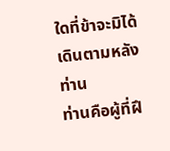ใดที่ข้าจะมิได้เดินตามหลังท่าน
ท่านคือผู้ที่ฝึ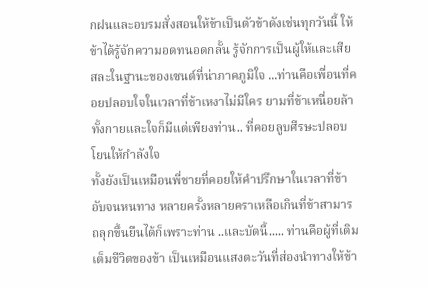กฝนและอบรมสั่งสอนให้ข้าเป็นตัวข้าดังเช่นทุกวันนี้ ให้ข้าได้รู้จักความอดทนอดกลั้น รู้จักการเป็นผู้ให้และเสียสละในฐานะของเซนต์ที่น่าภาคภูมิใจ ...ท่านคือเพื่อนที่คอยปลอบใจในเวลาที่ข้าเหงาไม่มีใคร ยามที่ข้าเหนื่อยล้าทั้งกายและใจก็มีแต่เพียงท่าน.. ที่คอยลูบศีรษะปลอบโยนให้กำลังใจ
ทั้งยังเป็นเหมือนพี่ชายที่คอยให้คำปรึกษาในเวลาที่ข้าอับจนหนทาง หลายครั้งหลายคราเหลือเกินที่ข้าสามารถลุกขึ้นยืนได้ก็เพราะท่าน ..และบัดนี้..... ท่านคือผู้ที่เติมเต็มชีวิตของข้า เป็นเหมือนแสงตะวันที่ส่องนำทางให้ข้า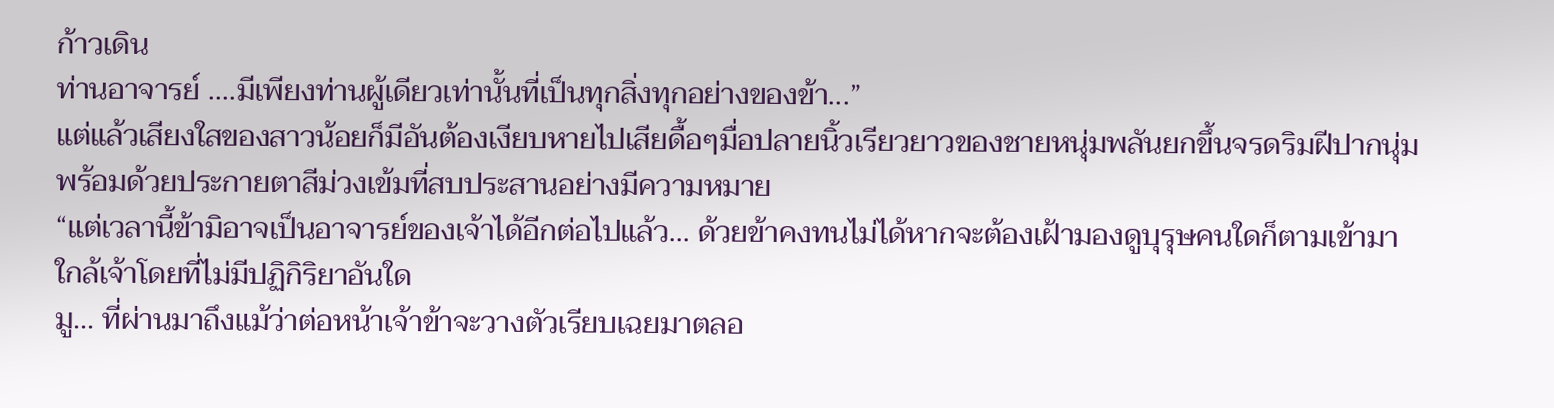ก้าวเดิน
ท่านอาจารย์ ....มีเพียงท่านผู้เดียวเท่านั้นที่เป็นทุกสิ่งทุกอย่างของข้า...”
แต่แล้วเสียงใสของสาวน้อยก็มีอันต้องเงียบหายไปเสียดื้อๆมื่อปลายนิ้วเรียวยาวของชายหนุ่มพลันยกขึ้นจรดริมฝีปากนุ่มพร้อมด้วยประกายตาสีม่วงเข้มที่สบประสานอย่างมีความหมาย
“แต่เวลานี้ข้ามิอาจเป็นอาจารย์ของเจ้าได้อีกต่อไปแล้ว... ด้วยข้าคงทนไม่ได้หากจะต้องเฝ้ามองดูบุรุษคนใดก็ตามเข้ามาใกล้เจ้าโดยที่ไม่มีปฏิกิริยาอันใด
มู... ที่ผ่านมาถึงแม้ว่าต่อหน้าเจ้าข้าจะวางตัวเรียบเฉยมาตลอ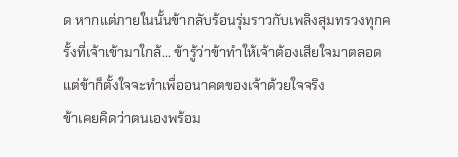ด หากแต่ภายในนั้นข้ากลับร้อนรุ่มราวกับเพลิงสุมทรวงทุกครั้งที่เจ้าเข้ามาใกล้... ข้ารู้ว่าข้าทำให้เจ้าต้องเสียใจมาตลอด แต่ข้าก็ตั้งใจจะทำเพื่ออนาคตของเจ้าด้วยใจจริง
ข้าเคยคิดว่าตนเองพร้อม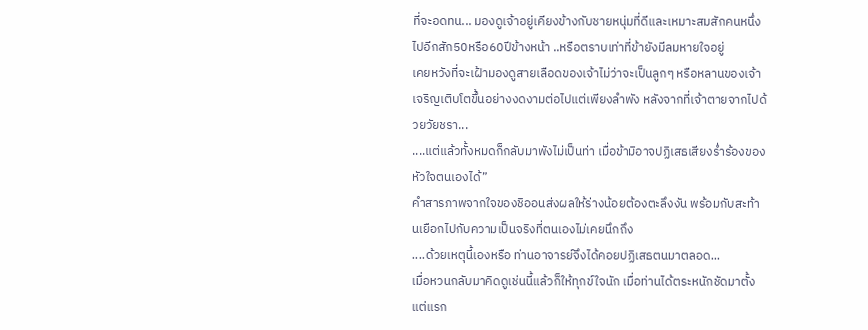ที่จะอดทน... มองดูเจ้าอยู่เคียงข้างกับชายหนุ่มที่ดีและเหมาะสมสักคนหนึ่งไปอีกสัก50หรือ60ปีข้างหน้า ..หรือตราบเท่าที่ข้ายังมีลมหายใจอยู่
เคยหวังที่จะเฝ้ามองดูสายเลือดของเจ้าไม่ว่าจะเป็นลูกๆ หรือหลานของเจ้าเจริญเติบโตขึ้นอย่างงดงามต่อไปแต่เพียงลำพัง หลังจากที่เจ้าตายจากไปด้วยวัยชรา...
....แต่แล้วทั้งหมดก็กลับมาพังไม่เป็นท่า เมื่อข้ามิอาจปฏิเสธเสียงร่ำร้องของหัวใจตนเองได้”
คำสารภาพจากใจของชิออนส่งผลให้ร่างน้อยต้องตะลึงงัน พร้อมกับสะท้านเยือกไปกับความเป็นจริงที่ตนเองไม่เคยนึกถึง
....ด้วยเหตุนี้เองหรือ ท่านอาจารย์จึงได้คอยปฏิเสธตนมาตลอด...
เมื่อหวนกลับมาคิดดูเช่นนี้แล้วก็ให้ทุกข์ใจนัก เมื่อท่านได้ตระหนักชัดมาตั้งแต่แรก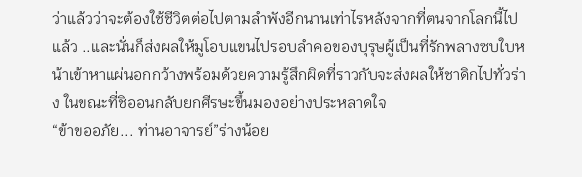ว่าแล้วว่าจะต้องใช้ชีวิตต่อไปตามลำพังอีกนานเท่าไรหลังจากที่ตนจากโลกนี้ไปแล้ว ..และนั่นก็ส่งผลให้มูโอบแขนไปรอบลำคอของบุรุษผู้เป็นที่รักพลางซบใบหน้าเข้าหาแผ่นอกกว้างพร้อมด้วยความรู้สึกผิดที่ราวกับจะส่งผลให้ชาดิกไปทั่วร่าง ในขณะที่ชิออนกลับยกศีรษะขึ้นมองอย่างประหลาดใจ
“ข้าขออภัย... ท่านอาจารย์”ร่างน้อย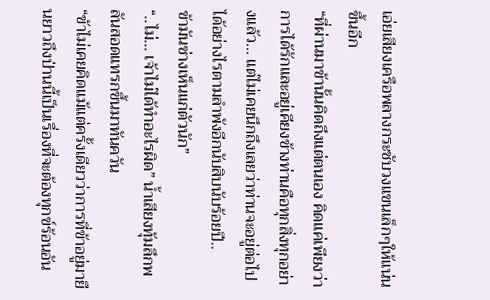เอ่ยเสียงเครือพลางกระชับวงแขนเล็กๆให้แน่นขึ้นอีก
“ที่ผ่านมาข้านั้นคิดถึงแต่ตนเอง คิดแค่เพียงว่าการได้รักและอยู่เคียงข้างท่านคือทุกสิ่งทุกอย่างแล้ว... แต่ไม่เคยนึกถึงเลยว่าท่านจะอยู่ต่อไปได้อย่างไรตามลำพังอีกนับสิบนับร้อยปี..
ข้ามันช่างเห็นแก่ตัวนัก”
“..ไม่... เจ้าไม่ได้ทำอะไรผิด” น้ำเสียงทุ้มลึกพลันสอดแทรกขึ้นมาทันควัน
“ข้าไม่เคยคิดแม้แต่ครั้งเดียวว่าการที่ข้าอยู่มายืนยาวถึงป่านนี้เป็นเรื่องที่จะต้องทุกข์ร้อนอัน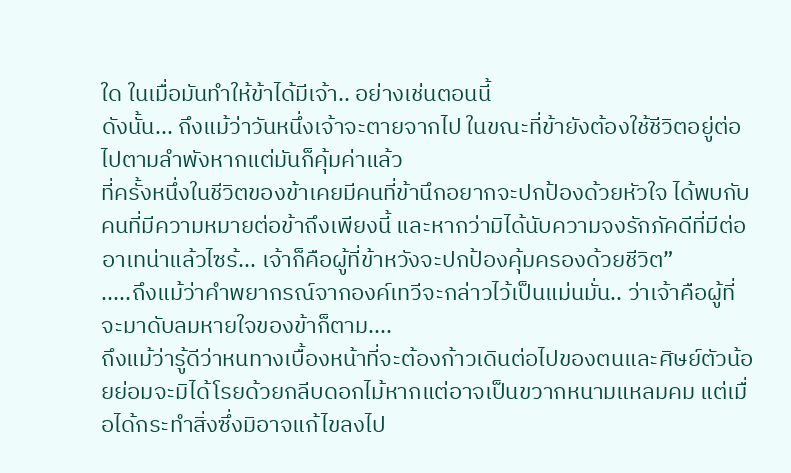ใด ในเมื่อมันทำให้ข้าได้มีเจ้า.. อย่างเช่นตอนนี้
ดังนั้น... ถึงแม้ว่าวันหนึ่งเจ้าจะตายจากไป ในขณะที่ข้ายังต้องใช้ชีวิตอยู่ต่อไปตามลำพังหากแต่มันก็คุ้มค่าแล้ว
ที่ครั้งหนึ่งในชีวิตของข้าเคยมีคนที่ข้านึกอยากจะปกป้องด้วยหัวใจ ได้พบกับคนที่มีความหมายต่อข้าถึงเพียงนี้ และหากว่ามิได้นับความจงรักภัคดีที่มีต่ออาเทน่าแล้วไซร้... เจ้าก็คือผู้ที่ข้าหวังจะปกป้องคุ้มครองด้วยชีวิต”
.....ถึงแม้ว่าคำพยากรณ์จากองค์เทวีจะกล่าวไว้เป็นแม่นมั่น.. ว่าเจ้าคือผู้ที่จะมาดับลมหายใจของข้าก็ตาม....
ถึงแม้ว่ารู้ดีว่าหนทางเบื้องหน้าที่จะต้องก้าวเดินต่อไปของตนและศิษย์ตัวน้อยย่อมจะมิได้โรยด้วยกลีบดอกไม้หากแต่อาจเป็นขวากหนามแหลมคม แต่เมื่อได้กระทำสิ่งซึ่งมิอาจแก้ไขลงไป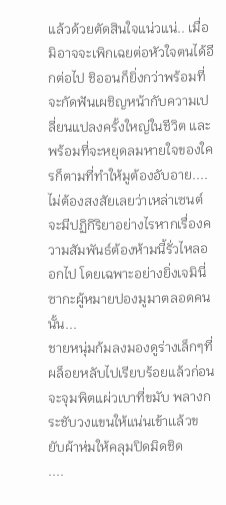แล้วด้วยตัดสินใจแน่วแน่.. เมื่อมิอาจจะเพิกเฉยต่อหัวใจตนได้อีกต่อไป ชิออนก็ยิ่งกว่าพร้อมที่จะกัดฟันเผชิญหน้ากับความเปลี่ยนแปลงครั้งใหญ่ในชีวิต และพร้อมที่จะหยุดลมหายใจของใครก็ตามที่ทำให้มูต้องอับอาย....
ไม่ต้องสงสัยเลยว่าเหล่าเซนต์จะมีปฏิกิริยาอย่างไรหากเรื่องความสัมพันธ์ต้องห้ามนี้รั่วไหลออกไป โดยเฉพาะอย่างยิ่งเจมินี่ ซากะผู้หมายปองมูมาตลอดคนนั้น...
ชายหนุ่มก้มลงมองดูร่างเล็กๆที่ผล็อยหลับไปเรียบร้อยแล้วก่อนจะจุมพิตแผ่วเบาที่ขมับ พลางกระชับวงแขนให้แน่นเข้าเเล้วขยับผ้าห่มให้คลุมปิดมิดชิด
....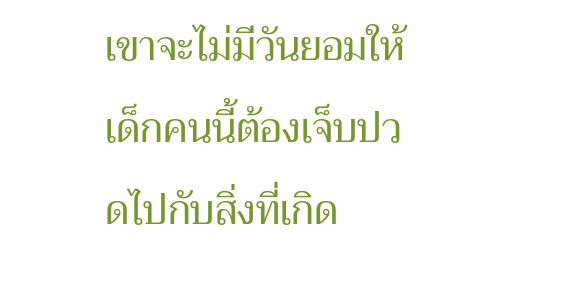เขาจะไม่มีวันยอมให้เด็กคนนี้ต้องเจ็บปวดไปกับสิ่งที่เกิด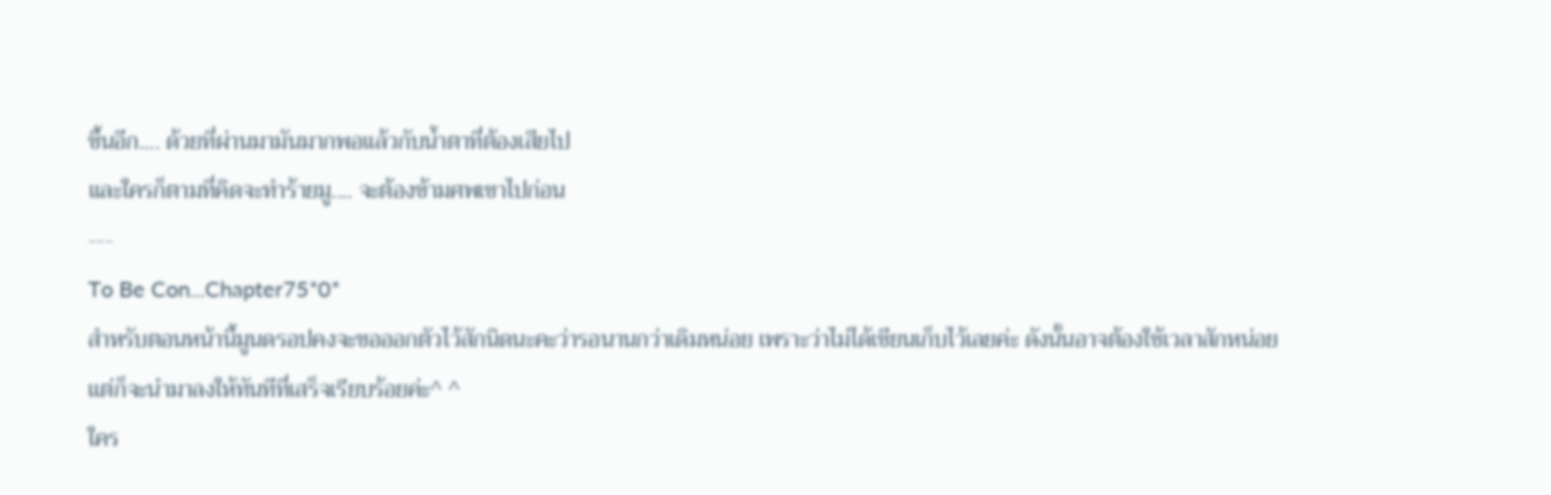ขึ้นอีก.... ด้วยที่ผ่านมามันมากพอแล้วกับน้ำตาที่ต้องเสียไป
และใครก็ตามที่คิดจะทำร้ายมู.... จะต้องข้ามศพเขาไปก่อน
---
To Be Con...Chapter75*0*
สำหรับตอนหน้านี้มูนดรอปคงจะขอออกตัวไว้สักนิดนะคะว่ารอนานกว่าเดิมหน่อย เพราะว่าไม่ได้เขียนเก็บไว้เลยค่ะ ดังนั้นอาจต้องใช้เวลาสักหน่อยเเต่ก็จะนำมาลงให้ทันทีที่เสร็จเรียบร้อยค่ะ^ ^
ใคร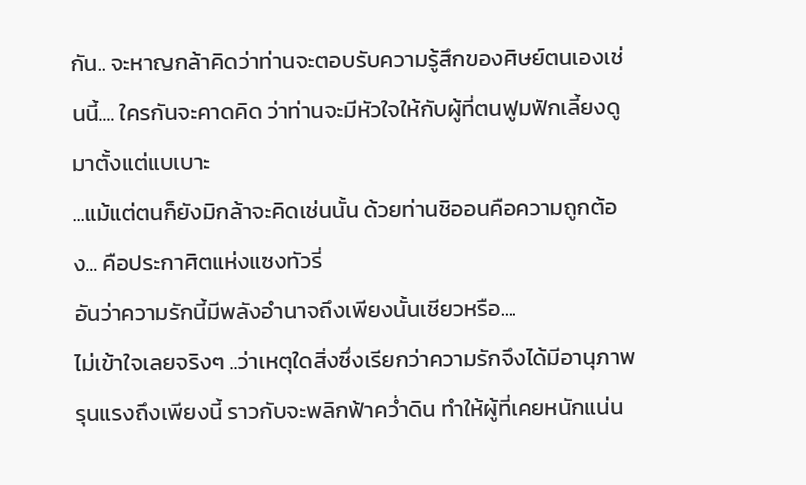กัน.. จะหาญกล้าคิดว่าท่านจะตอบรับความรู้สึกของศิษย์ตนเองเช่นนี้.... ใครกันจะคาดคิด ว่าท่านจะมีหัวใจให้กับผู้ที่ตนฟูมฟักเลี้ยงดูมาตั้งแต่แบเบาะ
...แม้แต่ตนก็ยังมิกล้าจะคิดเช่นนั้น ด้วยท่านชิออนคือความถูกต้อง... คือประกาศิตแห่งแซงทัวรี่
อันว่าความรักนี้มีพลังอำนาจถึงเพียงนั้นเชียวหรือ....
ไม่เข้าใจเลยจริงๆ ..ว่าเหตุใดสิ่งซึ่งเรียกว่าความรักจึงได้มีอานุภาพรุนแรงถึงเพียงนี้ ราวกับจะพลิกฟ้าคว่ำดิน ทำให้ผู้ที่เคยหนักแน่น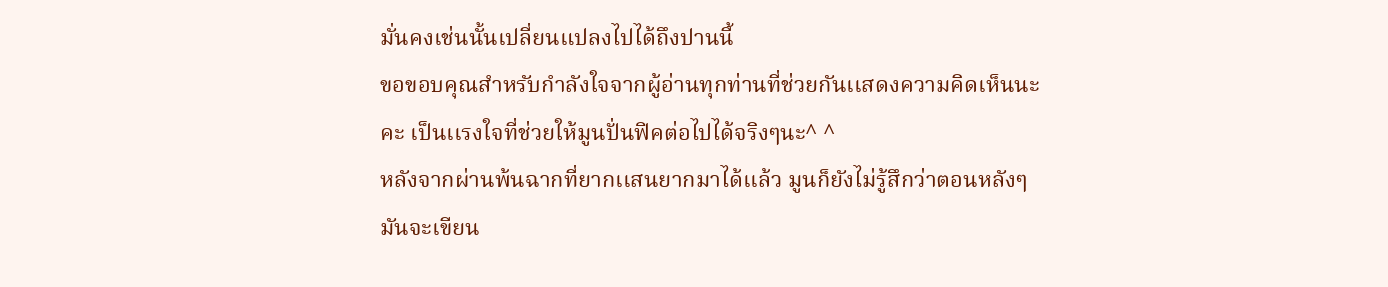มั่นคงเช่นนั้นเปลี่ยนแปลงไปได้ถึงปานนี้
ขอขอบคุณสำหรับกำลังใจจากผู้อ่านทุกท่านที่ช่วยกันเเสดงความคิดเห็นนะคะ เป็นเเรงใจที่ช่วยให้มูนปั่นฟิคต่อไปได้จริงๆนะ^ ^
หลังจากผ่านพ้นฉากที่ยากเเสนยากมาได้เเล้ว มูนก็ยังไม่รู้สึกว่าตอนหลังๆมันจะเขียน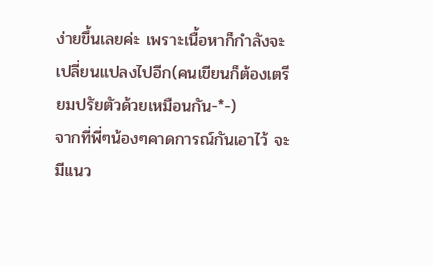ง่ายขึ้นเลยค่ะ เพราะเนื้อหาก็กำลังจะเปลี่ยนแปลงไปอีก(คนเขียนก็ต้องเตรียมปรัยตัวด้วยเหมือนกัน-*-)
จากที่พี่ๆน้องๆคาดการณ์กันเอาไว้ จะมีเเนว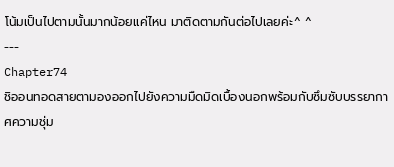โน้มเป็นไปตามนั้นมากน้อยเเค่ไหน มาติดตามกันต่อไปเลยค่ะ^ ^
---
Chapter74
ชิออนทอดสายตามองออกไปยังความมืดมิดเบื้องนอกพร้อมกับซึมซับบรรยากาศความชุ่ม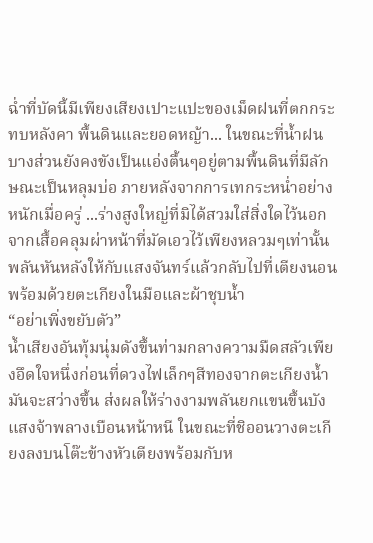ฉ่ำที่บัดนี้มีเพียงเสียงเปาะแปะของเม็ดฝนที่ตกกระทบหลังคา พื้นดินและยอดหญ้า... ในขณะที่น้ำฝนบางส่วนยังคงขังเป็นแอ่งตื้นๆอยู่ตามพื้นดินที่มีลักษณะเป็นหลุมบ่อ ภายหลังจากการเทกระหน่ำอย่างหนักเมื่อครู่ ...ร่างสูงใหญ่ที่มิได้สวมใส่สิ่งใดไว้นอกจากเสื้อคลุมผ่าหน้าที่มัดเอวไว้เพียงหลวมๆเท่านั้นพลันหันหลังให้กับแสงจันทร์แล้วกลับไปที่เตียงนอน พร้อมด้วยตะเกียงในมือและผ้าชุบน้ำ
“อย่าเพิ่งขยับตัว”
น้ำเสียงอันทุ้มนุ่มดังขึ้นท่ามกลางความมืดสลัวเพียงอึดใจหนึ่งก่อนที่ดวงไฟเล็กๆสีทองจากตะเกียงน้ำมันจะสว่างขึ้น ส่งผลให้ร่างงามพลันยกแขนขึ้นบังแสงจ้าพลางเบือนหน้าหนี ในขณะที่ชิออนวางตะเกียงลงบนโต๊ะข้างหัวเตียงพร้อมกับห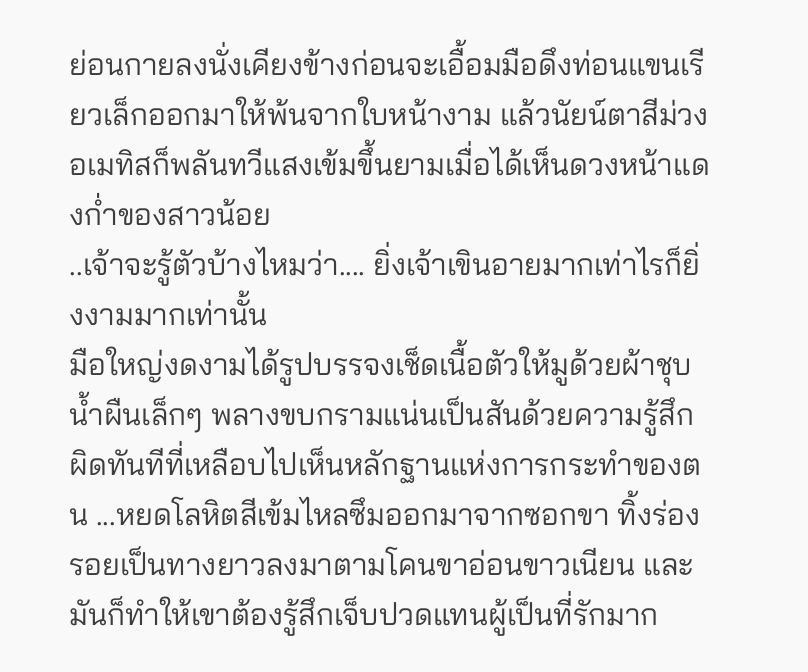ย่อนกายลงนั่งเคียงข้างก่อนจะเอื้อมมือดึงท่อนแขนเรียวเล็กออกมาให้พ้นจากใบหน้างาม แล้วนัยน์ตาสีม่วงอเมทิสก็พลันทวีแสงเข้มขึ้นยามเมื่อได้เห็นดวงหน้าแดงก่ำของสาวน้อย
..เจ้าจะรู้ตัวบ้างไหมว่า.... ยิ่งเจ้าเขินอายมากเท่าไรก็ยิ่งงามมากเท่านั้น
มือใหญ่งดงามได้รูปบรรจงเช็ดเนื้อตัวให้มูด้วยผ้าชุบน้ำผืนเล็กๆ พลางขบกรามแน่นเป็นสันด้วยความรู้สึกผิดทันทีที่เหลือบไปเห็นหลักฐานแห่งการกระทำของตน ...หยดโลหิตสีเข้มไหลซึมออกมาจากซอกขา ทิ้งร่องรอยเป็นทางยาวลงมาตามโคนขาอ่อนขาวเนียน และมันก็ทำให้เขาต้องรู้สึกเจ็บปวดแทนผู้เป็นที่รักมาก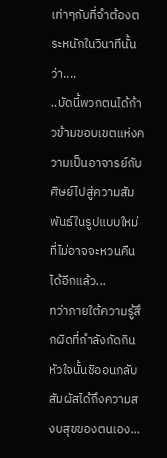เท่าๆกับที่จำต้องตระหนักในวินาทีนั้นว่า....
..บัดนี้พวกตนได้ก้าวข้ามขอบเขตแห่งความเป็นอาจารย์กับศิษย์ไปสู่ความสัมพันธ์ในรูปแบบใหม่ ที่ไม่อาจจะหวนคืนได้อีกแล้ว...
ทว่าภายใต้ความรู้สึกผิดที่กำลังกัดกินหัวใจนั้นชิออนกลับสัมผัสได้ถึงความสงบสุขของตนเอง...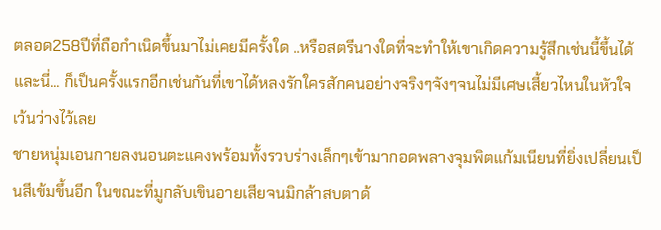ตลอด258ปีที่ถือกำเนิดขึ้นมาไม่เคยมีครั้งใด ..หรือสตรีนางใดที่จะทำให้เขาเกิดความรู้สึกเช่นนี้ขึ้นได้ และนี่... ก็เป็นครั้งแรกอีกเช่นกันที่เขาได้หลงรักใครสักคนอย่างจริงๆจังๆจนไม่มีเศษเสี้ยวไหนในหัวใจเว้นว่างไว้เลย
ชายหนุ่มเอนกายลงนอนตะแคงพร้อมทั้งรวบร่างเล็กๆเข้ามากอดพลางจุมพิตแก้มเนียนที่ยิ่งเปลี่ยนเป็นสีเข้มขึ้นอีก ในขณะที่มูกลับเขินอายเสียจนมิกล้าสบตาด้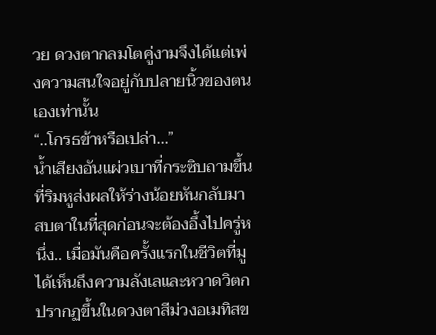วย ดวงตากลมโตคู่งามจึงได้แต่เพ่งความสนใจอยู่กับปลายนิ้วของตนเองเท่านั้น
“..โกรธข้าหรือเปล่า...”
น้ำเสียงอันแผ่วเบาที่กระซิบถามขึ้นที่ริมหูส่งผลให้ร่างน้อยหันกลับมาสบตาในที่สุดก่อนจะต้องอึ้งไปครู่หนึ่ง.. เมื่อมันคือครั้งแรกในชีวิตที่มูได้เห็นถึงความลังเลและหวาดวิตกปรากฏขึ้นในดวงตาสีม่วงอเมทิสข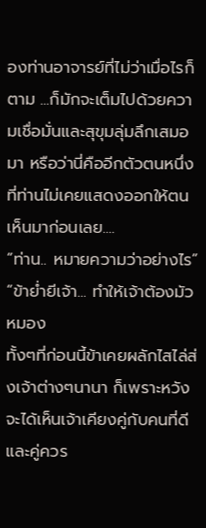องท่านอาจารย์ที่ไม่ว่าเมื่อไรก็ตาม ...ก็มักจะเต็มไปด้วยความเชื่อมั่นและสุขุมลุ่มลึกเสมอมา หรือว่านี่คืออีกตัวตนหนึ่งที่ท่านไม่เคยแสดงออกให้ตนเห็นมาก่อนเลย....
“ท่าน.. หมายความว่าอย่างไร”
“ข้าย่ำยีเจ้า... ทำให้เจ้าต้องมัวหมอง
ทั้งๆที่ก่อนนี้ข้าเคยผลักไสไล่ส่งเจ้าต่างๆนานา ก็เพราะหวังจะได้เห็นเจ้าเคียงคู่กับคนที่ดีและคู่ควร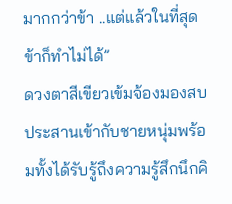มากกว่าข้า ..แต่แล้วในที่สุดข้าก็ทำไม่ได้”
ดวงตาสีเขียวเข้มจ้องมองสบประสานเข้ากับชายหนุ่มพร้อมทั้งได้รับรู้ถึงความรู้สึกนึกคิ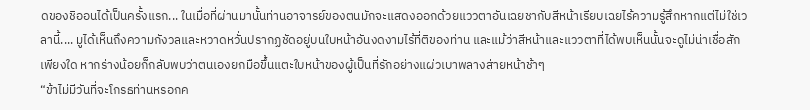ดของชิออนได้เป็นครั้งแรก... ในเมื่อที่ผ่านมานั้นท่านอาจารย์ของตนมักจะแสดงออกด้วยแววตาอันเฉยชากับสีหน้าเรียบเฉยไร้ความรู้สึกหากแต่ไม่ใช่เวลานี้.... มูได้เห็นถึงความกังวลและหวาดหวั่นปรากฏชัดอยู่บนใบหน้าอันงดงามไร้ที่ติของท่าน และแม้ว่าสีหน้าและแววตาที่ได้พบเห็นนั้นจะดูไม่น่าเชื่อสักเพียงใด หากร่างน้อยก็กลับพบว่าตนเองยกมือขึ้นแตะใบหน้าของผู้เป็นที่รักอย่างแผ่วเบาพลางส่ายหน้าช้าๆ
“ข้าไม่มีวันที่จะโกรธท่านหรอกค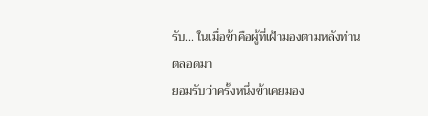รับ... ในเมื่อข้าคือผู้ที่เฝ้ามองตามหลังท่านตลอดมา
ยอมรับว่าครั้งหนึ่งข้าเคยมอง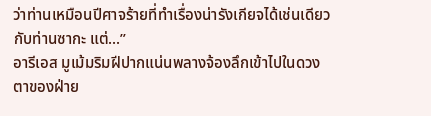ว่าท่านเหมือนปีศาจร้ายที่ทำเรื่องน่ารังเกียจได้เช่นเดียวกับท่านซากะ แต่...”
อารีเอส มูเม้มริมฝีปากแน่นพลางจ้องลึกเข้าไปในดวงตาของฝ่าย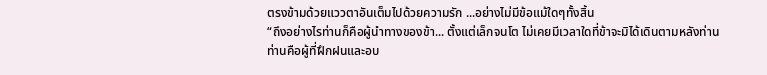ตรงข้ามด้วยแววตาอันเต็มไปด้วยความรัก ...อย่างไม่มีข้อแม้ใดๆทั้งสิ้น
“ถึงอย่างไรท่านก็คือผู้นำทางของข้า... ตั้งแต่เล็กจนโต ไม่เคยมีเวลาใดที่ข้าจะมิได้เดินตามหลังท่าน
ท่านคือผู้ที่ฝึกฝนและอบ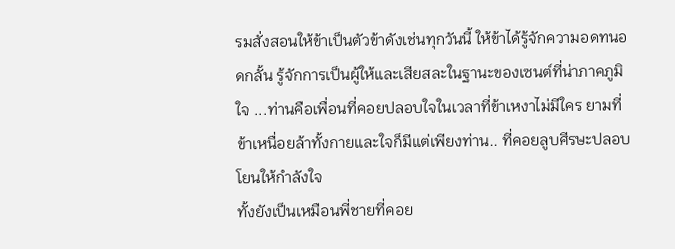รมสั่งสอนให้ข้าเป็นตัวข้าดังเช่นทุกวันนี้ ให้ข้าได้รู้จักความอดทนอดกลั้น รู้จักการเป็นผู้ให้และเสียสละในฐานะของเซนต์ที่น่าภาคภูมิใจ ...ท่านคือเพื่อนที่คอยปลอบใจในเวลาที่ข้าเหงาไม่มีใคร ยามที่ข้าเหนื่อยล้าทั้งกายและใจก็มีแต่เพียงท่าน.. ที่คอยลูบศีรษะปลอบโยนให้กำลังใจ
ทั้งยังเป็นเหมือนพี่ชายที่คอย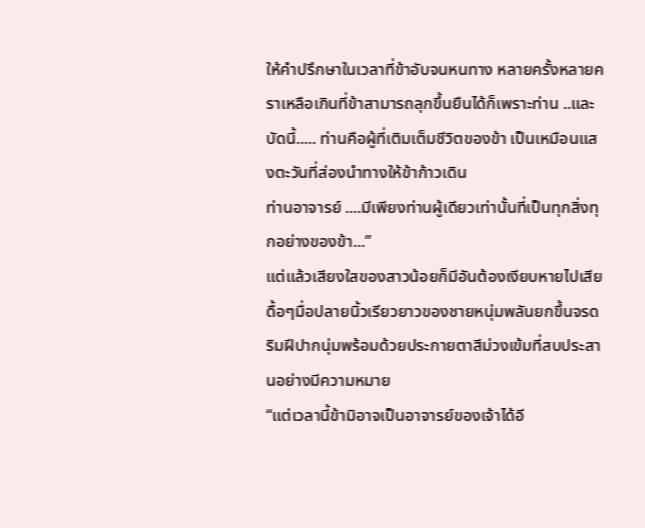ให้คำปรึกษาในเวลาที่ข้าอับจนหนทาง หลายครั้งหลายคราเหลือเกินที่ข้าสามารถลุกขึ้นยืนได้ก็เพราะท่าน ..และบัดนี้..... ท่านคือผู้ที่เติมเต็มชีวิตของข้า เป็นเหมือนแสงตะวันที่ส่องนำทางให้ข้าก้าวเดิน
ท่านอาจารย์ ....มีเพียงท่านผู้เดียวเท่านั้นที่เป็นทุกสิ่งทุกอย่างของข้า...”
แต่แล้วเสียงใสของสาวน้อยก็มีอันต้องเงียบหายไปเสียดื้อๆมื่อปลายนิ้วเรียวยาวของชายหนุ่มพลันยกขึ้นจรดริมฝีปากนุ่มพร้อมด้วยประกายตาสีม่วงเข้มที่สบประสานอย่างมีความหมาย
“แต่เวลานี้ข้ามิอาจเป็นอาจารย์ของเจ้าได้อี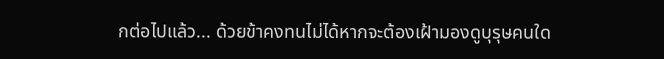กต่อไปแล้ว... ด้วยข้าคงทนไม่ได้หากจะต้องเฝ้ามองดูบุรุษคนใด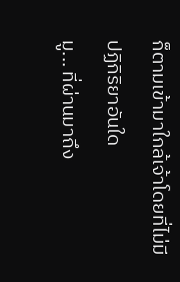ก็ตามเข้ามาใกล้เจ้าโดยที่ไม่มีปฏิกิริยาอันใด
มู... ที่ผ่านมาถึง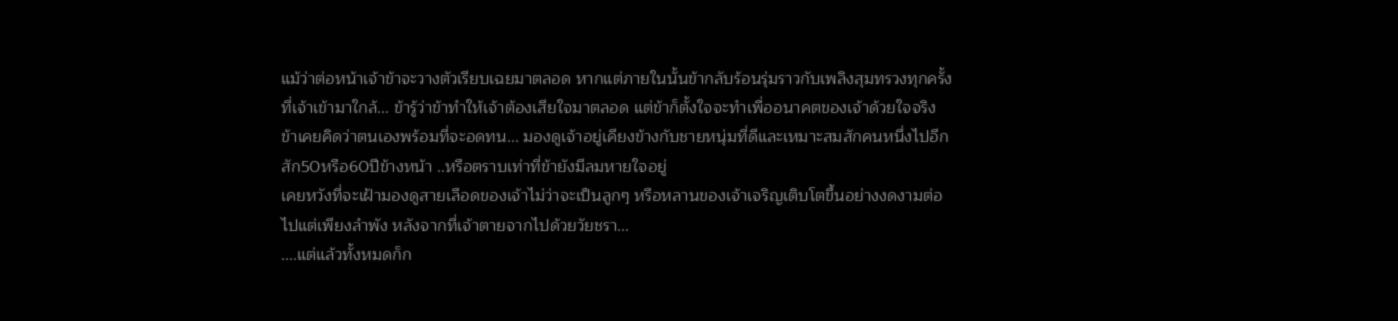แม้ว่าต่อหน้าเจ้าข้าจะวางตัวเรียบเฉยมาตลอด หากแต่ภายในนั้นข้ากลับร้อนรุ่มราวกับเพลิงสุมทรวงทุกครั้งที่เจ้าเข้ามาใกล้... ข้ารู้ว่าข้าทำให้เจ้าต้องเสียใจมาตลอด แต่ข้าก็ตั้งใจจะทำเพื่ออนาคตของเจ้าด้วยใจจริง
ข้าเคยคิดว่าตนเองพร้อมที่จะอดทน... มองดูเจ้าอยู่เคียงข้างกับชายหนุ่มที่ดีและเหมาะสมสักคนหนึ่งไปอีกสัก50หรือ60ปีข้างหน้า ..หรือตราบเท่าที่ข้ายังมีลมหายใจอยู่
เคยหวังที่จะเฝ้ามองดูสายเลือดของเจ้าไม่ว่าจะเป็นลูกๆ หรือหลานของเจ้าเจริญเติบโตขึ้นอย่างงดงามต่อไปแต่เพียงลำพัง หลังจากที่เจ้าตายจากไปด้วยวัยชรา...
....แต่แล้วทั้งหมดก็ก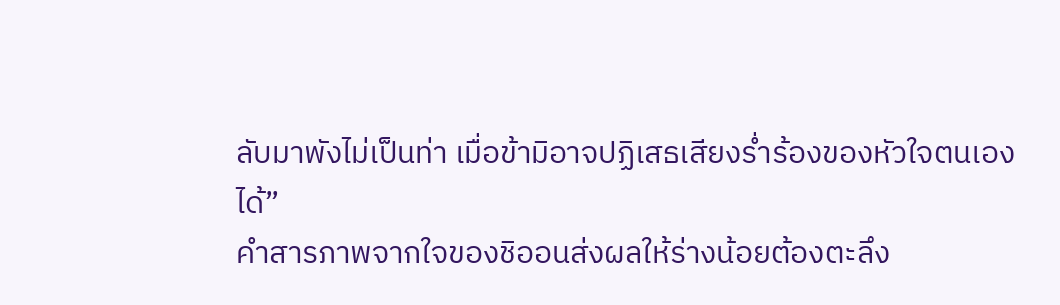ลับมาพังไม่เป็นท่า เมื่อข้ามิอาจปฏิเสธเสียงร่ำร้องของหัวใจตนเองได้”
คำสารภาพจากใจของชิออนส่งผลให้ร่างน้อยต้องตะลึง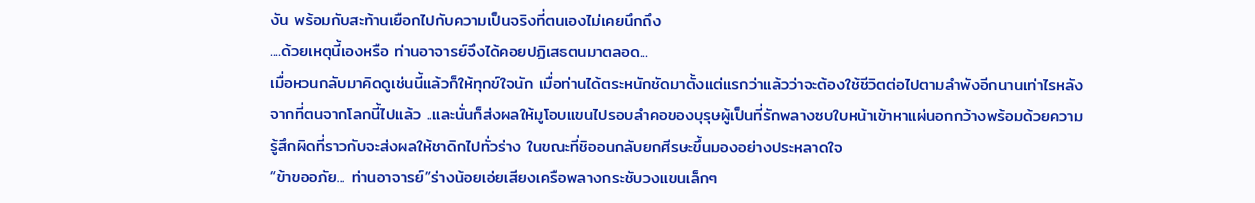งัน พร้อมกับสะท้านเยือกไปกับความเป็นจริงที่ตนเองไม่เคยนึกถึง
....ด้วยเหตุนี้เองหรือ ท่านอาจารย์จึงได้คอยปฏิเสธตนมาตลอด...
เมื่อหวนกลับมาคิดดูเช่นนี้แล้วก็ให้ทุกข์ใจนัก เมื่อท่านได้ตระหนักชัดมาตั้งแต่แรกว่าแล้วว่าจะต้องใช้ชีวิตต่อไปตามลำพังอีกนานเท่าไรหลังจากที่ตนจากโลกนี้ไปแล้ว ..และนั่นก็ส่งผลให้มูโอบแขนไปรอบลำคอของบุรุษผู้เป็นที่รักพลางซบใบหน้าเข้าหาแผ่นอกกว้างพร้อมด้วยความรู้สึกผิดที่ราวกับจะส่งผลให้ชาดิกไปทั่วร่าง ในขณะที่ชิออนกลับยกศีรษะขึ้นมองอย่างประหลาดใจ
“ข้าขออภัย... ท่านอาจารย์”ร่างน้อยเอ่ยเสียงเครือพลางกระชับวงแขนเล็กๆ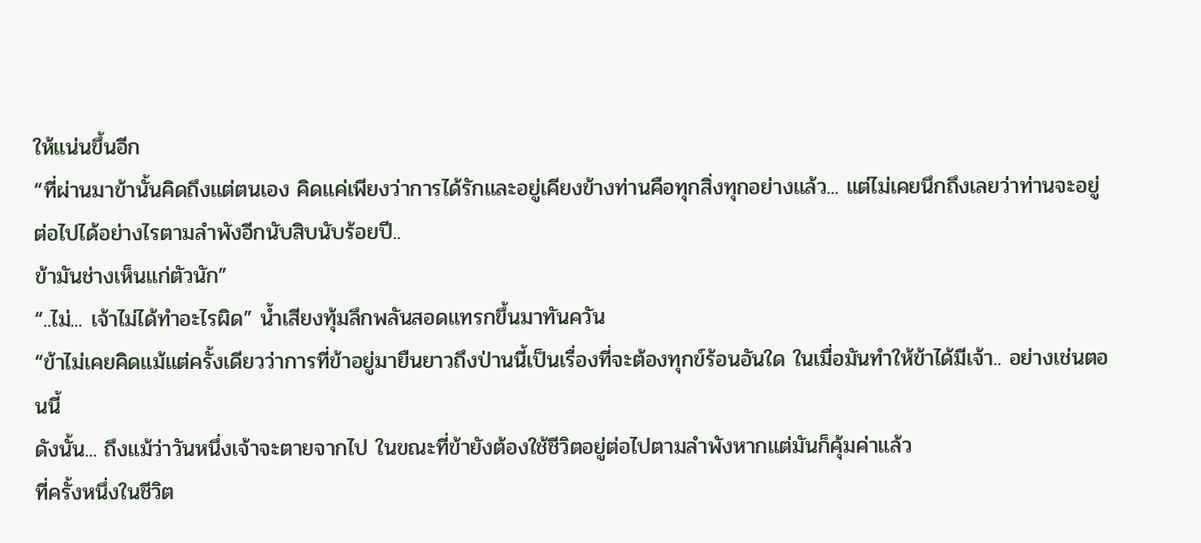ให้แน่นขึ้นอีก
“ที่ผ่านมาข้านั้นคิดถึงแต่ตนเอง คิดแค่เพียงว่าการได้รักและอยู่เคียงข้างท่านคือทุกสิ่งทุกอย่างแล้ว... แต่ไม่เคยนึกถึงเลยว่าท่านจะอยู่ต่อไปได้อย่างไรตามลำพังอีกนับสิบนับร้อยปี..
ข้ามันช่างเห็นแก่ตัวนัก”
“..ไม่... เจ้าไม่ได้ทำอะไรผิด” น้ำเสียงทุ้มลึกพลันสอดแทรกขึ้นมาทันควัน
“ข้าไม่เคยคิดแม้แต่ครั้งเดียวว่าการที่ข้าอยู่มายืนยาวถึงป่านนี้เป็นเรื่องที่จะต้องทุกข์ร้อนอันใด ในเมื่อมันทำให้ข้าได้มีเจ้า.. อย่างเช่นตอนนี้
ดังนั้น... ถึงแม้ว่าวันหนึ่งเจ้าจะตายจากไป ในขณะที่ข้ายังต้องใช้ชีวิตอยู่ต่อไปตามลำพังหากแต่มันก็คุ้มค่าแล้ว
ที่ครั้งหนึ่งในชีวิต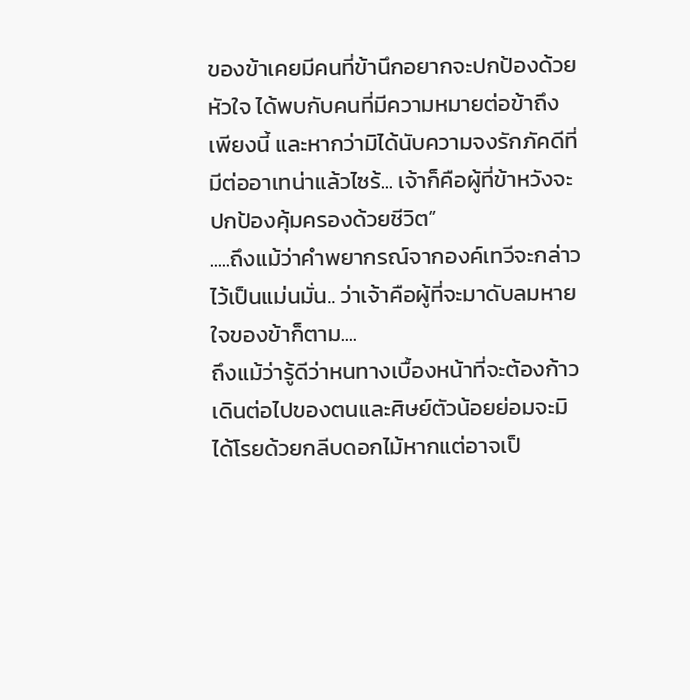ของข้าเคยมีคนที่ข้านึกอยากจะปกป้องด้วยหัวใจ ได้พบกับคนที่มีความหมายต่อข้าถึงเพียงนี้ และหากว่ามิได้นับความจงรักภัคดีที่มีต่ออาเทน่าแล้วไซร้... เจ้าก็คือผู้ที่ข้าหวังจะปกป้องคุ้มครองด้วยชีวิต”
.....ถึงแม้ว่าคำพยากรณ์จากองค์เทวีจะกล่าวไว้เป็นแม่นมั่น.. ว่าเจ้าคือผู้ที่จะมาดับลมหายใจของข้าก็ตาม....
ถึงแม้ว่ารู้ดีว่าหนทางเบื้องหน้าที่จะต้องก้าวเดินต่อไปของตนและศิษย์ตัวน้อยย่อมจะมิได้โรยด้วยกลีบดอกไม้หากแต่อาจเป็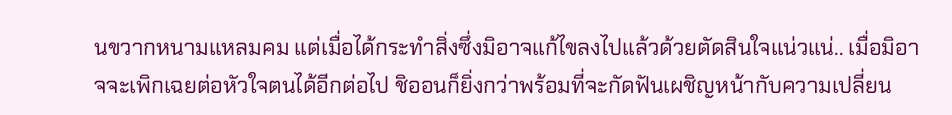นขวากหนามแหลมคม แต่เมื่อได้กระทำสิ่งซึ่งมิอาจแก้ไขลงไปแล้วด้วยตัดสินใจแน่วแน่.. เมื่อมิอาจจะเพิกเฉยต่อหัวใจตนได้อีกต่อไป ชิออนก็ยิ่งกว่าพร้อมที่จะกัดฟันเผชิญหน้ากับความเปลี่ยน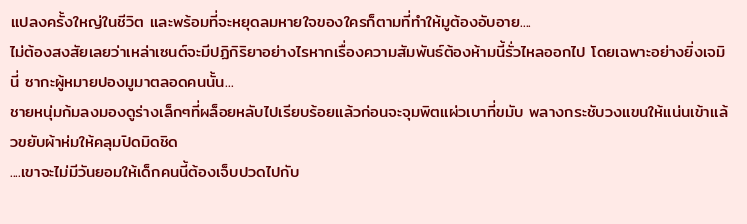แปลงครั้งใหญ่ในชีวิต และพร้อมที่จะหยุดลมหายใจของใครก็ตามที่ทำให้มูต้องอับอาย....
ไม่ต้องสงสัยเลยว่าเหล่าเซนต์จะมีปฏิกิริยาอย่างไรหากเรื่องความสัมพันธ์ต้องห้ามนี้รั่วไหลออกไป โดยเฉพาะอย่างยิ่งเจมินี่ ซากะผู้หมายปองมูมาตลอดคนนั้น...
ชายหนุ่มก้มลงมองดูร่างเล็กๆที่ผล็อยหลับไปเรียบร้อยแล้วก่อนจะจุมพิตแผ่วเบาที่ขมับ พลางกระชับวงแขนให้แน่นเข้าเเล้วขยับผ้าห่มให้คลุมปิดมิดชิด
....เขาจะไม่มีวันยอมให้เด็กคนนี้ต้องเจ็บปวดไปกับ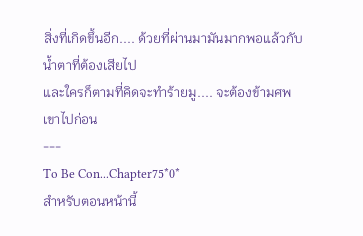สิ่งที่เกิดขึ้นอีก.... ด้วยที่ผ่านมามันมากพอแล้วกับน้ำตาที่ต้องเสียไป
และใครก็ตามที่คิดจะทำร้ายมู.... จะต้องข้ามศพเขาไปก่อน
---
To Be Con...Chapter75*0*
สำหรับตอนหน้านี้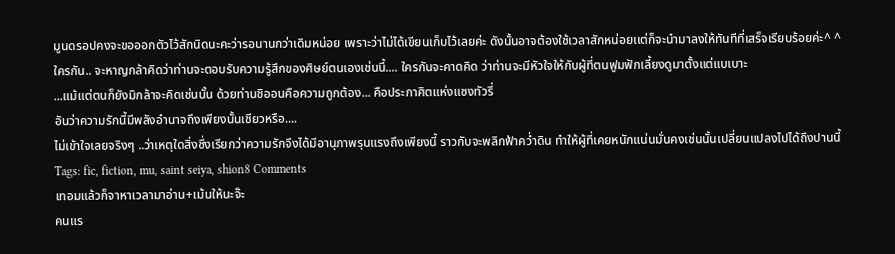มูนดรอปคงจะขอออกตัวไว้สักนิดนะคะว่ารอนานกว่าเดิมหน่อย เพราะว่าไม่ได้เขียนเก็บไว้เลยค่ะ ดังนั้นอาจต้องใช้เวลาสักหน่อยเเต่ก็จะนำมาลงให้ทันทีที่เสร็จเรียบร้อยค่ะ^ ^
ใครกัน.. จะหาญกล้าคิดว่าท่านจะตอบรับความรู้สึกของศิษย์ตนเองเช่นนี้.... ใครกันจะคาดคิด ว่าท่านจะมีหัวใจให้กับผู้ที่ตนฟูมฟักเลี้ยงดูมาตั้งแต่แบเบาะ
...แม้แต่ตนก็ยังมิกล้าจะคิดเช่นนั้น ด้วยท่านชิออนคือความถูกต้อง... คือประกาศิตแห่งแซงทัวรี่
อันว่าความรักนี้มีพลังอำนาจถึงเพียงนั้นเชียวหรือ....
ไม่เข้าใจเลยจริงๆ ..ว่าเหตุใดสิ่งซึ่งเรียกว่าความรักจึงได้มีอานุภาพรุนแรงถึงเพียงนี้ ราวกับจะพลิกฟ้าคว่ำดิน ทำให้ผู้ที่เคยหนักแน่นมั่นคงเช่นนั้นเปลี่ยนแปลงไปได้ถึงปานนี้
Tags: fic, fiction, mu, saint seiya, shion8 Comments
เทอมแล้วก็จาหาเวลามาอ่าน+เม้นให้นะจ๊ะ
คนแร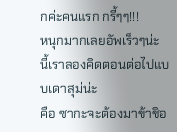กค่ะคนแรก กรี้ๆๆ!!!
หนุกมากเลยอัพเร็วๆน่ะ นี้เราลองคิดตอนต่อไปแบบเดาสุม่น่ะ
คือ ซากะจะต้องมาข้าชิอ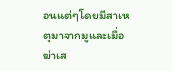อนแต่ๆโดยมีสาเหตุมาจากมูและเมื่อฆ่าเส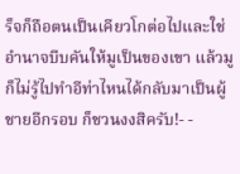ร็จก็ถือตนเป็นเคียวโกต่อไปและใช่อำนาจบีบคันให้มูเป็นของเขา แล้วมูก็ไม่รู้ไปทำอีท่าไหนได้กลับมาเป็นผู้ชายอีกรอบ ก็ชวนงงสิครับ!- -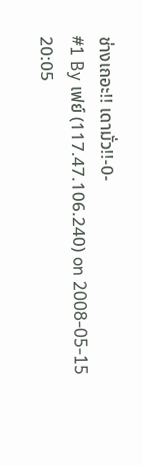ช่างเถอะ!! เดามั่ว!!-0-
#1 By เฟย์ (117.47.106.240) on 2008-05-15 20:05